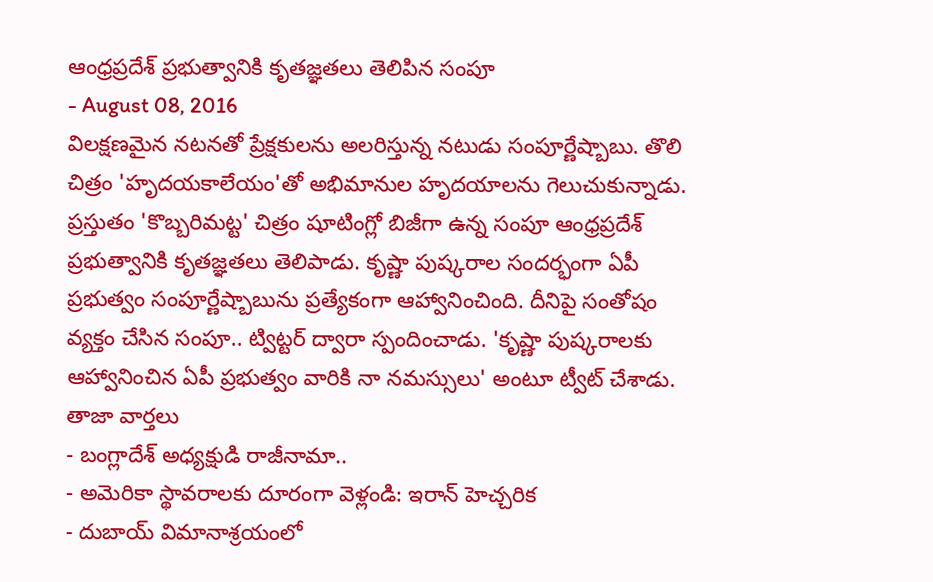ఆంధ్రప్రదేశ్ ప్రభుత్వానికి కృతజ్ఞతలు తెలిపిన సంపూ
- August 08, 2016
విలక్షణమైన నటనతో ప్రేక్షకులను అలరిస్తున్న నటుడు సంపూర్ణేష్బాబు. తొలి చిత్రం 'హృదయకాలేయం'తో అభిమానుల హృదయాలను గెలుచుకున్నాడు. ప్రస్తుతం 'కొబ్బరిమట్ట' చిత్రం షూటింగ్లో బిజీగా ఉన్న సంపూ ఆంధ్రప్రదేశ్ ప్రభుత్వానికి కృతజ్ఞతలు తెలిపాడు. కృష్ణా పుష్కరాల సందర్భంగా ఏపీ ప్రభుత్వం సంపూర్ణేష్బాబును ప్రత్యేకంగా ఆహ్వానించింది. దీనిపై సంతోషం వ్యక్తం చేసిన సంపూ.. ట్విట్టర్ ద్వారా స్పందించాడు. 'కృష్ణా పుష్కరాలకు ఆహ్వానించిన ఏపీ ప్రభుత్వం వారికి నా నమస్సులు' అంటూ ట్వీట్ చేశాడు.
తాజా వార్తలు
- బంగ్లాదేశ్ అధ్యక్షుడి రాజీనామా..
- అమెరికా స్థావరాలకు దూరంగా వెళ్లండి: ఇరాన్ హెచ్చరిక
- దుబాయ్ విమానాశ్రయంలో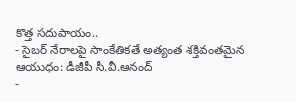కొత్త సదుపాయం..
- సైబర్ నేరాలపై సాంకేతికతే అత్యంత శక్తివంతమైన ఆయుధం: డీజీపీ సీ.వీ.ఆనంద్
-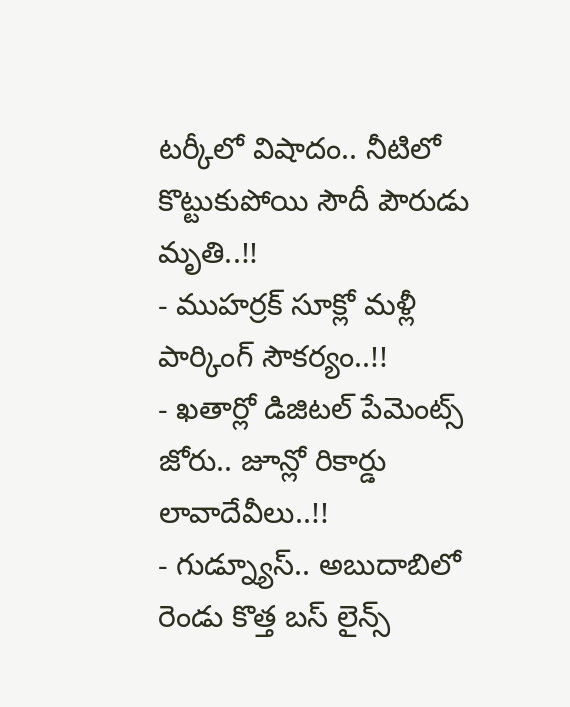టర్కీలో విషాదం.. నీటిలో కొట్టుకుపోయి సౌదీ పౌరుడు మృతి..!!
- ముహర్రక్ సూక్లో మళ్లీ పార్కింగ్ సౌకర్యం..!!
- ఖతార్లో డిజిటల్ పేమెంట్స్ జోరు.. జూన్లో రికార్డు లావాదేవీలు..!!
- గుడ్న్యూస్.. అబుదాబిలో రెండు కొత్త బస్ లైన్స్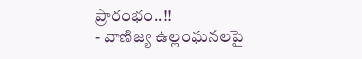ప్రారంభం..!!
- వాణిజ్య ఉల్లంఘనలపై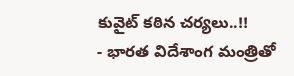కువైట్ కఠిన చర్యలు..!!
- భారత విదేశాంగ మంత్రితో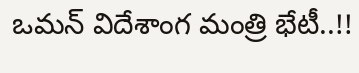ఒమన్ విదేశాంగ మంత్రి భేటీ..!!